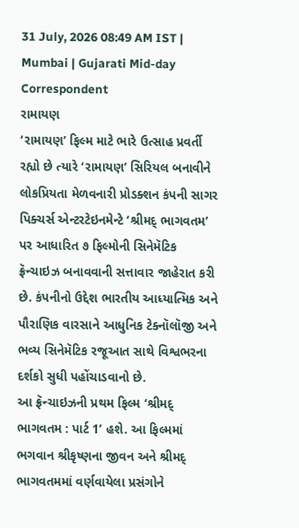31 July, 2026 08:49 AM IST | Mumbai | Gujarati Mid-day Correspondent
રામાયણ
‘રામાયણ’ ફિલ્મ માટે ભારે ઉત્સાહ પ્રવર્તી રહ્યો છે ત્યારે ‘રામાયણ’ સિરિયલ બનાવીને લોકપ્રિયતા મેળવનારી પ્રોડક્શન કંપની સાગર પિક્ચર્સ એન્ટરટેઇનમેન્ટે ‘શ્રીમદ્ ભાગવતમ’ પર આધારિત ૭ ફિલ્મોની સિનેમૅટિક ફ્રૅન્ચાઇઝ બનાવવાની સત્તાવાર જાહેરાત કરી છે. કંપનીનો ઉદ્દેશ ભારતીય આધ્યાત્મિક અને પૌરાણિક વારસાને આધુનિક ટેક્નૉલૉજી અને ભવ્ય સિનેમૅટિક રજૂઆત સાથે વિશ્વભરના દર્શકો સુધી પહોંચાડવાનો છે.
આ ફ્રૅન્ચાઇઝની પ્રથમ ફિલ્મ ‘શ્રીમદ્ ભાગવતમ : પાર્ટ 1’ હશે. આ ફિલ્મમાં ભગવાન શ્રીકૃષ્ણના જીવન અને શ્રીમદ્ ભાગવતમમાં વર્ણવાયેલા પ્રસંગોને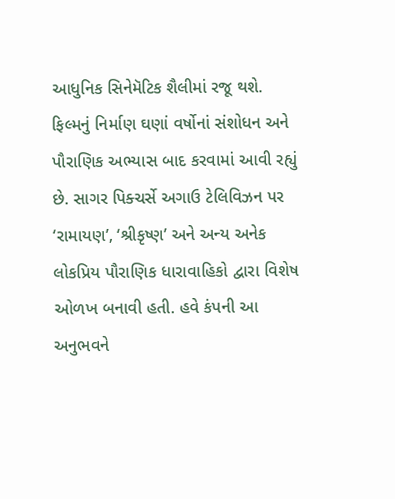આધુનિક સિનેમૅટિક શૈલીમાં રજૂ થશે. ફિલ્મનું નિર્માણ ઘણાં વર્ષોનાં સંશોધન અને પૌરાણિક અભ્યાસ બાદ કરવામાં આવી રહ્યું છે. સાગર પિક્ચર્સે અગાઉ ટેલિવિઝન પર ‘રામાયણ’, ‘શ્રીકૃષ્ણ’ અને અન્ય અનેક લોકપ્રિય પૌરાણિક ધારાવાહિકો દ્વારા વિશેષ ઓળખ બનાવી હતી. હવે કંપની આ અનુભવને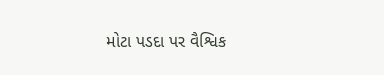મોટા પડદા પર વૈશ્વિક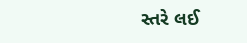સ્તરે લઈ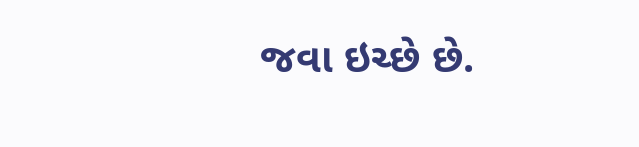જવા ઇચ્છે છે.